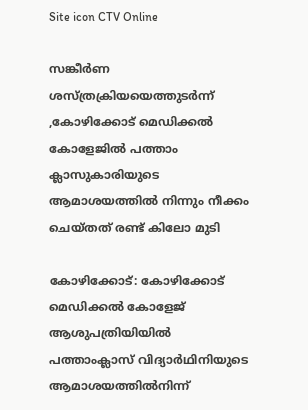Site icon CTV Online

സങ്കീര്‍ണ ശസ്ത്രക്രിയയെത്തുടർന്ന് ,കോഴിക്കോട് മെഡിക്കല്‍ കോളേജില്‍ പത്താം ക്ലാസുകാരിയുടെ ആമാശയത്തില്‍ നിന്നും നീക്കം ചെയ്തത് രണ്ട് കിലോ മുടി

കോഴിക്കോട്: കോഴിക്കോട് മെഡിക്കല്‍ കോളേജ് ആശുപത്രിയിയില്‍ പത്താംക്ലാസ് വിദ്യാര്‍ഥിനിയുടെ ആമാശയത്തില്‍നിന്ന്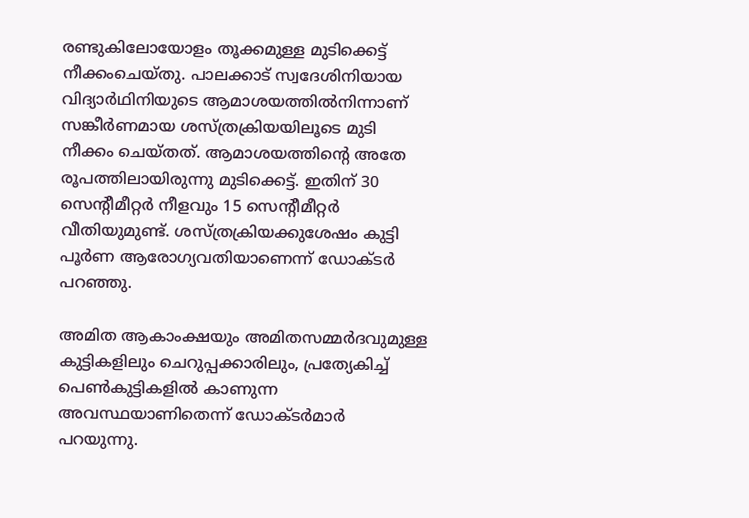രണ്ടുകിലോയോളം തൂക്കമുള്ള മുടിക്കെട്ട് നീക്കംചെയ്തു. പാലക്കാട് സ്വദേശിനിയായ വിദ്യാര്‍ഥിനിയുടെ ആമാശയത്തില്‍നിന്നാണ് സങ്കീര്‍ണമായ ശസ്ത്രക്രിയയിലൂടെ മുടി നീക്കം ചെയ്തത്. ആമാശയത്തിന്റെ അതേ രൂപത്തിലായിരുന്നു മുടിക്കെട്ട്. ഇതിന് 30 സെന്റീമീറ്റര്‍ നീളവും 15 സെന്റീമീറ്റര്‍ വീതിയുമുണ്ട്. ശസ്ത്രക്രിയക്കുശേഷം കുട്ടി പൂര്‍ണ ആരോഗ്യവതിയാണെന്ന് ഡോക്ടര്‍ പറഞ്ഞു.

അമിത ആകാംക്ഷയും അമിതസമ്മര്‍ദവുമുള്ള കുട്ടികളിലും ചെറുപ്പക്കാരിലും, പ്രത്യേകിച്ച് പെണ്‍കുട്ടികളില്‍ കാണുന്ന അവസ്ഥയാണിതെന്ന് ഡോക്ടര്‍മാര്‍ പറയുന്നു.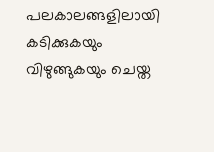പലകാലങ്ങളിലായി കടിക്കുകയും വിഴുങ്ങുകയും ചെയ്ത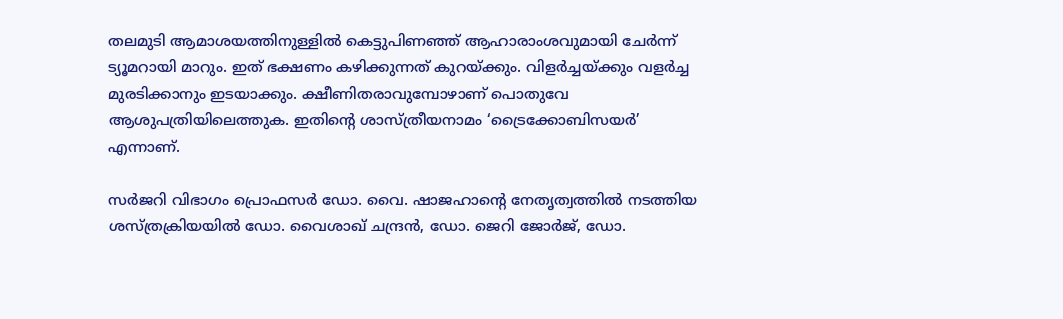തലമുടി ആമാശയത്തിനുള്ളില്‍ കെട്ടുപിണഞ്ഞ് ആഹാരാംശവുമായി ചേര്‍ന്ന് ട്യൂമറായി മാറും. ഇത് ഭക്ഷണം കഴിക്കുന്നത് കുറയ്ക്കും. വിളര്‍ച്ചയ്ക്കും വളര്‍ച്ച മുരടിക്കാനും ഇടയാക്കും. ക്ഷീണിതരാവുമ്പോഴാണ് പൊതുവേ ആശുപത്രിയിലെത്തുക. ഇതിന്റെ ശാസ്ത്രീയനാമം ‘ട്രൈക്കോബിസയര്‍’ എന്നാണ്.

സര്‍ജറി വിഭാഗം പ്രൊഫസര്‍ ഡോ. വൈ. ഷാജഹാന്റെ നേതൃത്വത്തില്‍ നടത്തിയ ശസ്ത്രക്രിയയില്‍ ഡോ. വൈശാഖ് ചന്ദ്രന്‍, ഡോ. ജെറി ജോര്‍ജ്, ഡോ.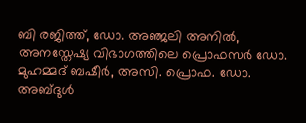ബി രജിത്ത്, ഡോ. അഞ്ജലി അനില്‍, അനസ്തേഷ്യ വിഭാഗത്തിലെ പ്രൊഫസര്‍ ഡോ. മുഹമ്മദ് ബഷീര്‍, അസി. പ്രൊഫ. ഡോ. അബ്ദുള്‍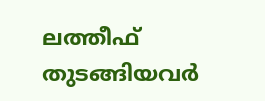ലത്തീഫ് തുടങ്ങിയവര്‍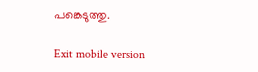പങ്കെടുത്തു.

Exit mobile version